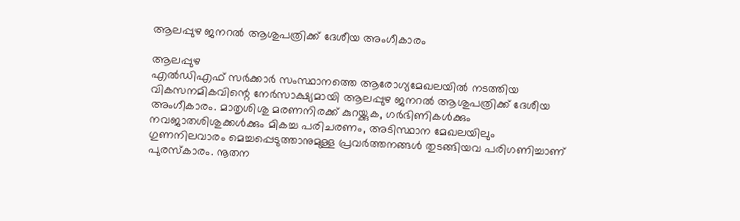ആലപ്പുഴ ജനറൽ ആശുപത്രിക്ക് ദേശീയ അംഗീകാരം

ആലപ്പുഴ
എൽഡിഎഫ് സർക്കാർ സംസ്ഥാനത്തെ ആരോഗ്യമേഖലയിൽ നടത്തിയ വികസനമികവിന്റെ നേർസാക്ഷ്യമായി ആലപ്പുഴ ജനറൽ ആശുപത്രിക്ക് ദേശീയ അംഗീകാരം. മാതൃശിശു മരണനിരക്ക് കുറയ്ക്കുക, ഗർഭിണികൾക്കും നവജാതശിശുക്കൾക്കും മികച്ച പരിചരണം, അടിസ്ഥാന മേഖലയിലും ഗുണനിലവാരം മെച്ചപ്പെടുത്താനുമുള്ള പ്രവർത്തനങ്ങൾ തുടങ്ങിയവ പരിഗണിച്ചാണ് പുരസ്കാരം. നൂതന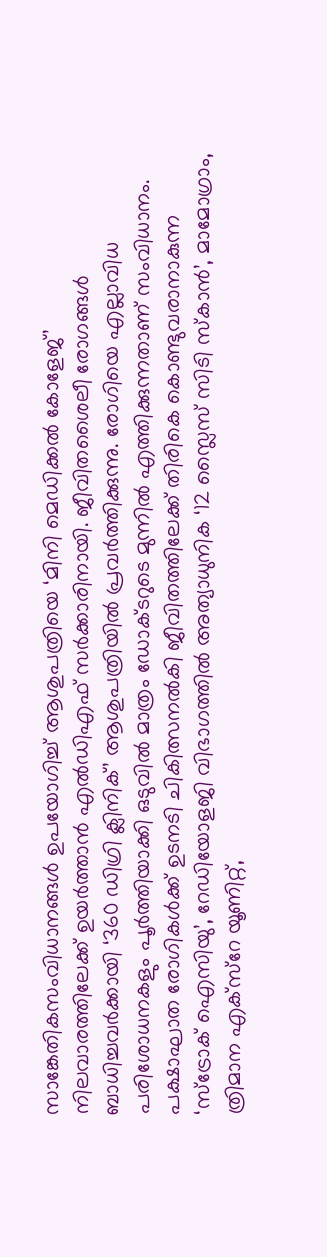സാങ്കേതികസംവിധാനങ്ങൾ ഉപയോഗിച്ച് ആശുപത്രിയെ ‘മിനി മെഡിക്കൽ കോളേജ്’ നിലവാരത്തിലേക്ക് ഉയർത്താൻ എൽഡിഎഫ് സർക്കാരിനായി. ജീവിതശൈലീ രോഗങ്ങൾ ബാധിച്ചവർക്കായി ‘360 ഡിഗ്രി ക്ലിനിക്’ ആശുപത്രിയിൽ പ്രവർത്തിക്കുന്നു. രോഗിയെ എല്ലാവിധ പരിശോധനകളും പൂർത്തിയാക്കി ഒടുവിൽ മാത്രം ഡോക്ടറുടെ മുന്നിൽ എത്തിക്കുന്നതാണ് സംവിധാനം. പക്ഷാഘാത രോഗികൾക്ക് ഉടനടി ചികിത്സനൽകി ജീവിതത്തിലേക്ക് തിരികെ കൊണ്ടുവരാനാകുന്ന ‘സ്ട്രോക് ഐസിയു’, റേഡിയോളജി വിഭാഗത്തിൽ അത്യാധുനിക ‘12 സ്ലൈസ് സിടി സ്കാൻ’, മാമോഗ്രാം, ത്രിമാന എക്സ്റേ യൂണിറ്റ്,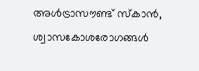അൾട്രാസൗണ്ട് സ്കാൻ, ശ്വാസകോശരോഗങ്ങൾ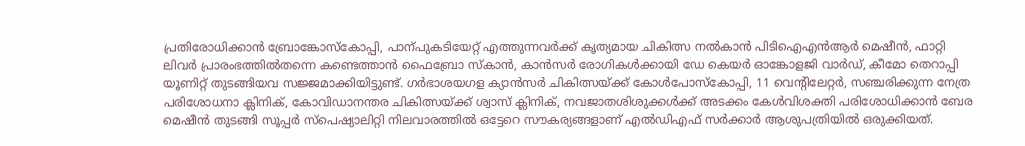പ്രതിരോധിക്കാൻ ബ്രോങ്കോസ്കോപ്പി, പാന്പുകടിയേറ്റ് എത്തുന്നവർക്ക് കൃത്യമായ ചികിത്സ നൽകാൻ പിടിഐഎൻആർ മെഷീൻ, ഫാറ്റി ലിവർ പ്രാരംഭത്തിൽതന്നെ കണ്ടെത്താൻ ഫൈബ്രോ സ്കാൻ, കാൻസർ രോഗികൾക്കായി ഡേ കെയർ ഓങ്കോളജി വാർഡ്, കീമോ തെറാപ്പി യൂണിറ്റ് തുടങ്ങിയവ സജ്ജമാക്കിയിട്ടുണ്ട്. ഗർഭാശയഗള ക്യാൻസർ ചികിത്സയ്ക്ക് കോൾപോസ്കോപ്പി, 11 വെന്റിലേറ്റർ, സഞ്ചരിക്കുന്ന നേത്ര പരിശോധനാ ക്ലിനിക്, കോവിഡാനന്തര ചികിത്സയ്ക്ക് ശ്വാസ് ക്ലിനിക്, നവജാതശിശുക്കൾക്ക് അടക്കം കേൾവിശക്തി പരിശോധിക്കാൻ ബേര മെഷീൻ തുടങ്ങി സൂപ്പർ സ്പെഷ്യാലിറ്റി നിലവാരത്തിൽ ഒട്ടേറെ സൗകര്യങ്ങളാണ് എൽഡിഎഫ് സർക്കാർ ആശുപത്രിയിൽ ഒരുക്കിയത്.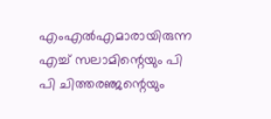എംഎൽഎമാരായിരുന്ന എച്ച് സലാമിന്റെയും പി പി ചിത്തരഞ്ജന്റെയും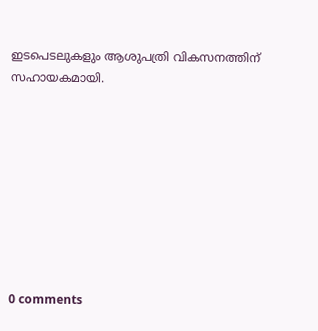ഇടപെടലുകളും ആശുപത്രി വികസനത്തിന് സഹായകമായി.









0 comments